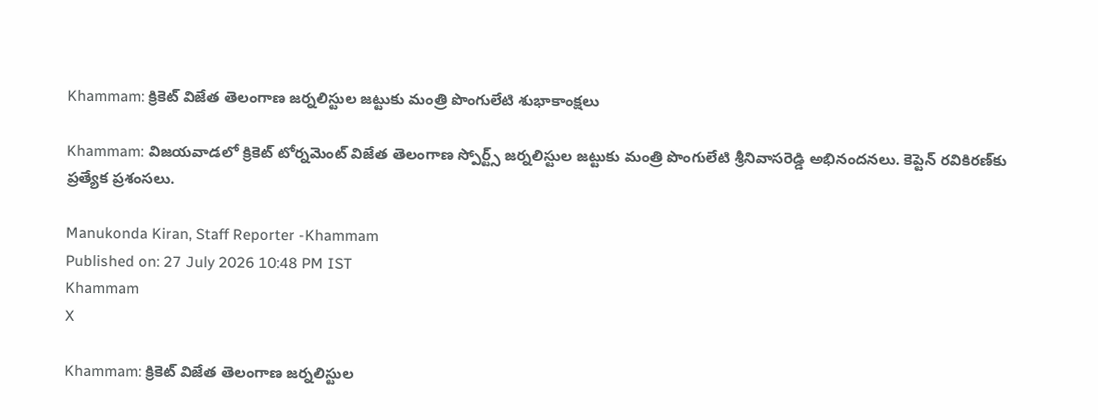Khammam: క్రికెట్ విజేత తెలంగాణ జర్నలిస్టుల జట్టుకు మంత్రి పొంగులేటి శుభాకాంక్షలు

Khammam: విజయవాడలో క్రికెట్ టోర్నమెంట్ విజేత తెలంగాణ స్పోర్ట్స్ జర్నలిస్టుల జట్టుకు మంత్రి పొంగులేటి శ్రీనివాసరెడ్డి అభినందనలు. కెప్టెన్ రవికిరణ్‌కు ప్రత్యేక ప్రశంసలు.

Manukonda Kiran, Staff Reporter -Khammam
Published on: 27 July 2026 10:48 PM IST
Khammam
X

Khammam: క్రికెట్ విజేత తెలంగాణ జర్నలిస్టుల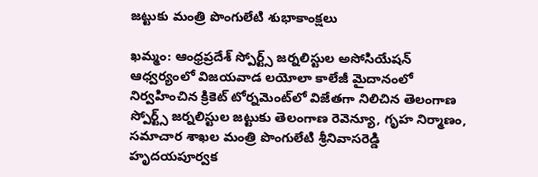జట్టుకు మంత్రి పొంగులేటి శుభాకాంక్షలు

ఖమ్మం: ఆంధ్రప్రదేశ్ స్పోర్ట్స్ జర్నలిస్టుల అసోసియేషన్ ఆధ్వర్యంలో విజయవాడ లయోలా కాలేజీ మైదానంలో నిర్వహించిన క్రికెట్ టోర్నమెంట్‌లో విజేతగా నిలిచిన తెలంగాణ స్పోర్ట్స్ జర్నలిస్టుల జట్టుకు తెలంగాణ రెవెన్యూ, గృహ నిర్మాణం, సమాచార శాఖల మంత్రి పొంగులేటి శ్రీనివాసరెడ్డి హృదయపూర్వక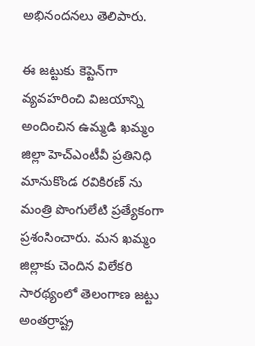అభినందనలు తెలిపారు.

ఈ జట్టుకు కెప్టెన్‌గా వ్యవహరించి విజయాన్ని అందించిన ఉమ్మడి ఖమ్మం జిల్లా హెచ్‌ఎంటీవీ ప్రతినిధి మానుకొండ రవికిరణ్‌ ను మంత్రి పొంగులేటి ప్రత్యేకంగా ప్రశంసించారు. మన ఖమ్మం జిల్లాకు చెందిన విలేకరి సారథ్యంలో తెలంగాణ జట్టు అంతర్రాష్ట్ర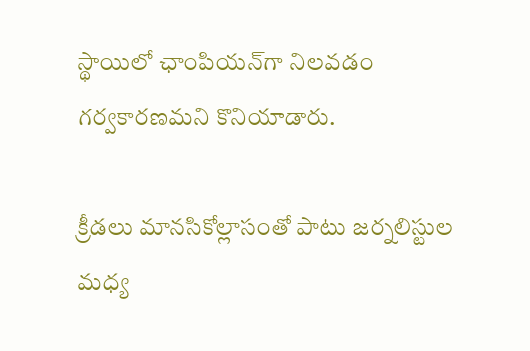స్థాయిలో ఛాంపియన్‌గా నిలవడం గర్వకారణమని కొనియాడారు.

క్రీడలు మానసికోల్లాసంతో పాటు జర్నలిస్టుల మధ్య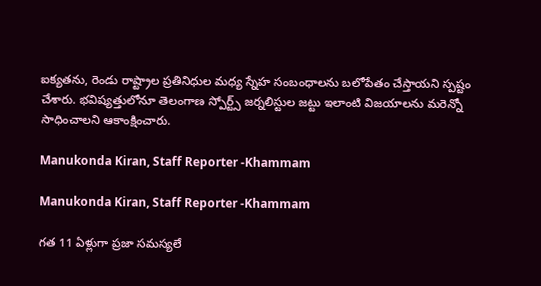ఐక్యతను, రెండు రాష్ట్రాల ప్రతినిధుల మధ్య స్నేహ సంబంధాలను బలోపేతం చేస్తాయని స్పష్టం చేశారు. భవిష్యత్తులోనూ తెలంగాణ స్పోర్ట్స్ జర్నలిస్టుల జట్టు ఇలాంటి విజయాలను మరెన్నో సాధించాలని ఆకాంక్షించారు.

Manukonda Kiran, Staff Reporter -Khammam

Manukonda Kiran, Staff Reporter -Khammam

గత 11 ఏళ్లుగా ప్రజా సమస్యలే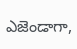ఎజెండాగా,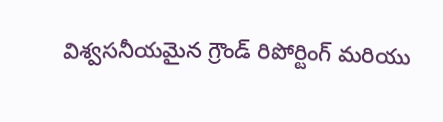విశ్వసనీయమైన గ్రౌండ్ రిపోర్టింగ్ మరియు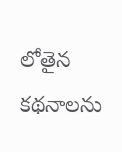లోతైన కథనాలను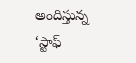అందిస్తున్న ‘స్టాఫ్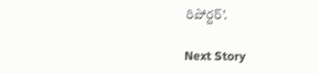రిపోర్టర్’.

Next Story